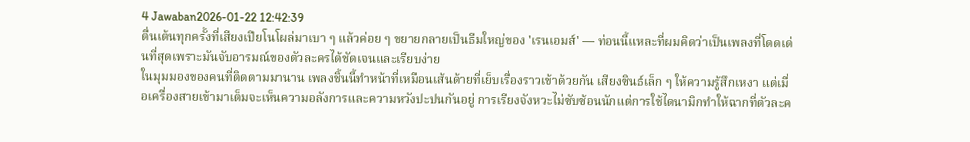4 Jawaban2026-01-22 12:42:39
ตื่นเต้นทุกครั้งที่เสียงเปียโนโผล่มาเบา ๆ แล้วค่อย ๆ ขยายกลายเป็นธีมใหญ่ของ 'เรนเอมส์' — ท่อนนี้แหละที่ผมคิดว่าเป็นเพลงที่โดดเด่นที่สุดเพราะมันจับอารมณ์ของตัวละครได้ชัดเจนและเรียบง่าย
ในมุมมองของคนที่ติดตามมานาน เพลงชิ้นนี้ทำหน้าที่เหมือนเส้นด้ายที่เย็บเรื่องราวเข้าด้วยกัน เสียงซินธ์เล็ก ๆ ให้ความรู้สึกเหงา แต่เมื่อเครื่องสายเข้ามาเต็มจะเห็นความอลังการและความหวังปะปนกันอยู่ การเรียงจังหวะไม่ซับซ้อนนักแต่การใช้ไดนามิกทำให้ฉากที่ตัวละค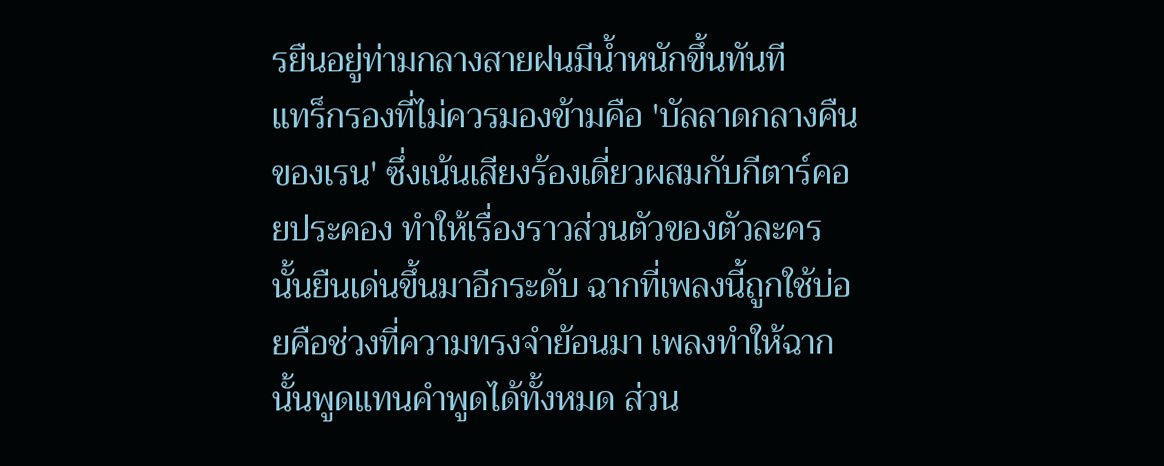รยืนอยู่ท่ามกลางสายฝนมีน้ำหนักขึ้นทันที
แทร็กรองที่ไม่ควรมองข้ามคือ 'บัลลาดกลางคืนของเรน' ซึ่งเน้นเสียงร้องเดี่ยวผสมกับกีตาร์คอยประคอง ทำให้เรื่องราวส่วนตัวของตัวละครนั้นยืนเด่นขึ้นมาอีกระดับ ฉากที่เพลงนี้ถูกใช้บ่อยคือช่วงที่ความทรงจำย้อนมา เพลงทำให้ฉากนั้นพูดแทนคำพูดได้ทั้งหมด ส่วน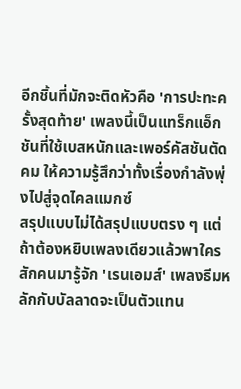อีกชิ้นที่มักจะติดหัวคือ 'การปะทะครั้งสุดท้าย' เพลงนี้เป็นแทร็กแอ็กชันที่ใช้เบสหนักและเพอร์คัสชันตัดคม ให้ความรู้สึกว่าทั้งเรื่องกำลังพุ่งไปสู่จุดไคลแมกซ์
สรุปแบบไม่ได้สรุปแบบตรง ๆ แต่ถ้าต้องหยิบเพลงเดียวแล้วพาใครสักคนมารู้จัก 'เรนเอมส์' เพลงธีมหลักกับบัลลาดจะเป็นตัวแทน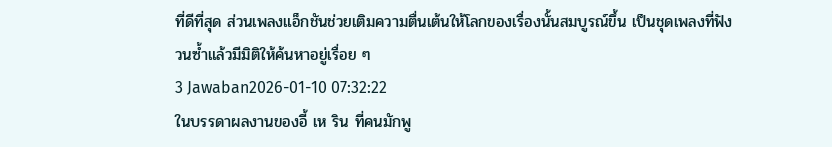ที่ดีที่สุด ส่วนเพลงแอ็กชันช่วยเติมความตื่นเต้นให้โลกของเรื่องนั้นสมบูรณ์ขึ้น เป็นชุดเพลงที่ฟังวนซ้ำแล้วมีมิติให้ค้นหาอยู่เรื่อย ๆ
3 Jawaban2026-01-10 07:32:22
ในบรรดาผลงานของอี้ เห ริน ที่คนมักพู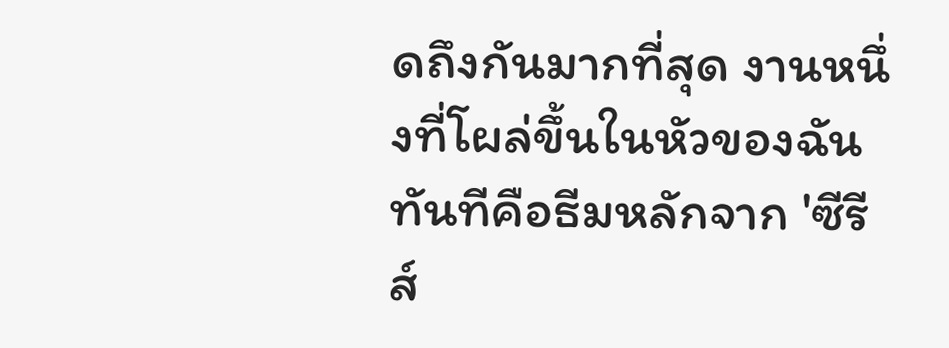ดถึงกันมากที่สุด งานหนึ่งที่โผล่ขึ้นในหัวของฉันทันทีคือธีมหลักจาก 'ซีรีส์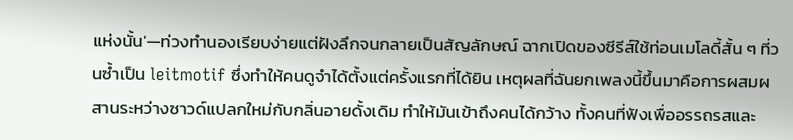แห่งนั้น'—ท่วงทำนองเรียบง่ายแต่ฝังลึกจนกลายเป็นสัญลักษณ์ ฉากเปิดของซีรีส์ใช้ท่อนเมโลดี้สั้น ๆ ที่วนซ้ำเป็น leitmotif ซึ่งทำให้คนดูจำได้ตั้งแต่ครั้งแรกที่ได้ยิน เหตุผลที่ฉันยกเพลงนี้ขึ้นมาคือการผสมผสานระหว่างซาวด์แปลกใหม่กับกลิ่นอายดั้งเดิม ทำให้มันเข้าถึงคนได้กว้าง ทั้งคนที่ฟังเพื่ออรรถรสและ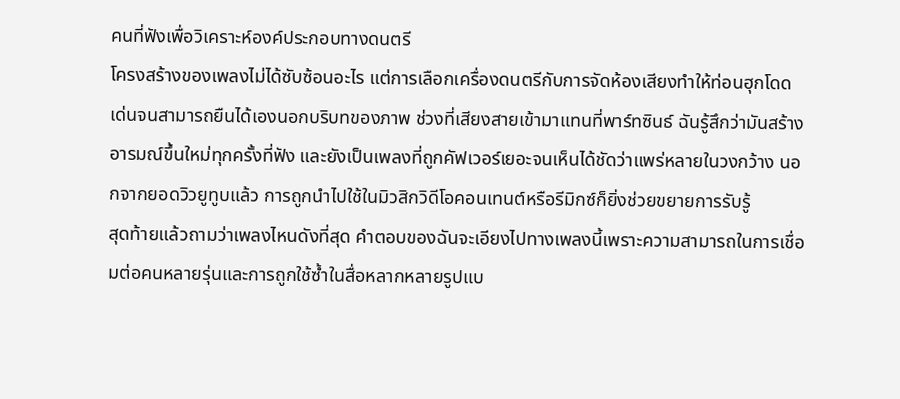คนที่ฟังเพื่อวิเคราะห์องค์ประกอบทางดนตรี
โครงสร้างของเพลงไม่ได้ซับซ้อนอะไร แต่การเลือกเครื่องดนตรีกับการจัดห้องเสียงทำให้ท่อนฮุกโดดเด่นจนสามารถยืนได้เองนอกบริบทของภาพ ช่วงที่เสียงสายเข้ามาแทนที่พาร์ทซินธ์ ฉันรู้สึกว่ามันสร้างอารมณ์ขึ้นใหม่ทุกครั้งที่ฟัง และยังเป็นเพลงที่ถูกคัฟเวอร์เยอะจนเห็นได้ชัดว่าแพร่หลายในวงกว้าง นอกจากยอดวิวยูทูบแล้ว การถูกนำไปใช้ในมิวสิกวิดีโอคอนเทนต์หรือรีมิกซ์ก็ยิ่งช่วยขยายการรับรู้
สุดท้ายแล้วถามว่าเพลงไหนดังที่สุด คำตอบของฉันจะเอียงไปทางเพลงนี้เพราะความสามารถในการเชื่อมต่อคนหลายรุ่นและการถูกใช้ซ้ำในสื่อหลากหลายรูปแบ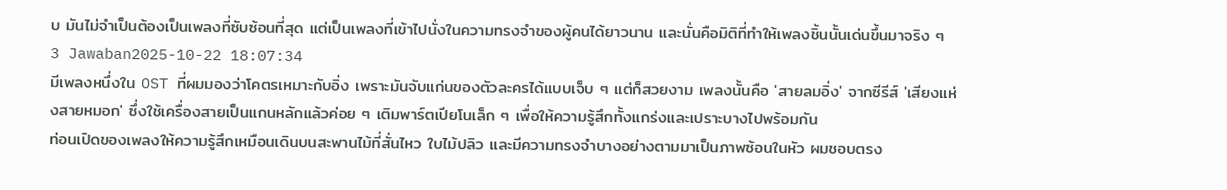บ มันไม่จำเป็นต้องเป็นเพลงที่ซับซ้อนที่สุด แต่เป็นเพลงที่เข้าไปนั่งในความทรงจำของผู้คนได้ยาวนาน และนั่นคือมิติที่ทำให้เพลงชิ้นนั้นเด่นขึ้นมาจริง ๆ
3 Jawaban2025-10-22 18:07:34
มีเพลงหนึ่งใน OST ที่ผมมองว่าโคตรเหมาะกับอิ่ง เพราะมันจับแก่นของตัวละครได้แบบเจ็บ ๆ แต่ก็สวยงาม เพลงนั้นคือ 'สายลมอิ่ง' จากซีรีส์ 'เสียงแห่งสายหมอก' ซึ่งใช้เครื่องสายเป็นแกนหลักแล้วค่อย ๆ เติมพาร์ตเปียโนเล็ก ๆ เพื่อให้ความรู้สึกทั้งแกร่งและเปราะบางไปพร้อมกัน
ท่อนเปิดของเพลงให้ความรู้สึกเหมือนเดินบนสะพานไม้ที่สั่นไหว ใบไม้ปลิว และมีความทรงจำบางอย่างตามมาเป็นภาพซ้อนในหัว ผมชอบตรง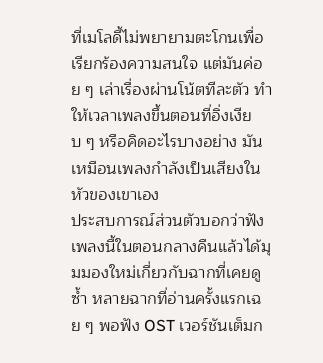ที่เมโลดี้ไม่พยายามตะโกนเพื่อเรียกร้องความสนใจ แต่มันค่อย ๆ เล่าเรื่องผ่านโน้ตทีละตัว ทำให้เวลาเพลงขึ้นตอนที่อิ่งเงียบ ๆ หรือคิดอะไรบางอย่าง มันเหมือนเพลงกำลังเป็นเสียงในหัวของเขาเอง
ประสบการณ์ส่วนตัวบอกว่าฟังเพลงนี้ในตอนกลางคืนแล้วได้มุมมองใหม่เกี่ยวกับฉากที่เคยดูซ้ำ หลายฉากที่อ่านครั้งแรกเฉย ๆ พอฟัง OST เวอร์ชันเต็มก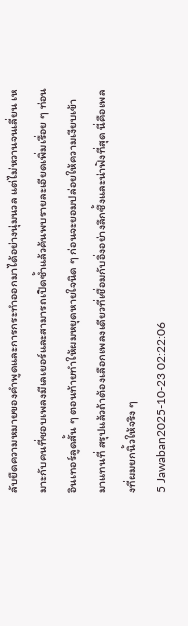ลับยืดความหมายของคำพูดและการกระทำออกมาได้อย่างนุ่มนวล แต่ไม่หวานจนเลี่ยน เหมาะกับคนที่ชอบเพลงมีเลเยอร์และสามารถเปิดซ้ำแล้วค้นพบรายละเอียดเพิ่มเรื่อย ๆ ท่อนอินเทอร์ลูดสั้น ๆ ตอนท้ายทำให้ผมหยุดหายใจนิด ๆ ก่อนจะยอมปล่อยให้ความเงียบเข้ามาแทนที่ สรุปแล้วถ้าต้องเลือกเพลงเดียวที่เชื่อมกับอิ่งอย่างลึกซึ้งและน่าฟังที่สุด นี่คือเพลงที่ผมยกนิ้วให้จริง ๆ
5 Jawaban2025-10-23 02:22:06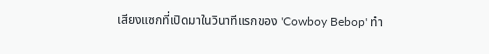เสียงแซกที่เปิดมาในวินาทีแรกของ 'Cowboy Bebop' ทำ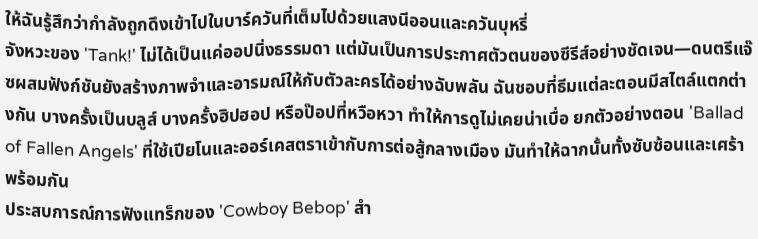ให้ฉันรู้สึกว่ากำลังถูกดึงเข้าไปในบาร์ควันที่เต็มไปด้วยแสงนีออนและควันบุหรี่
จังหวะของ 'Tank!' ไม่ได้เป็นแค่ออปนิ่งธรรมดา แต่มันเป็นการประกาศตัวตนของซีรีส์อย่างชัดเจน—ดนตรีแจ๊ซผสมฟังก์ชันยังสร้างภาพจำและอารมณ์ให้กับตัวละครได้อย่างฉับพลัน ฉันชอบที่ธีมแต่ละตอนมีสไตล์แตกต่างกัน บางครั้งเป็นบลูส์ บางครั้งฮิปฮอป หรือป๊อปที่หวือหวา ทำให้การดูไม่เคยน่าเบื่อ ยกตัวอย่างตอน 'Ballad of Fallen Angels' ที่ใช้เปียโนและออร์เคสตราเข้ากับการต่อสู้กลางเมือง มันทำให้ฉากนั้นทั้งซับซ้อนและเศร้าพร้อมกัน
ประสบการณ์การฟังแทร็กของ 'Cowboy Bebop' สำ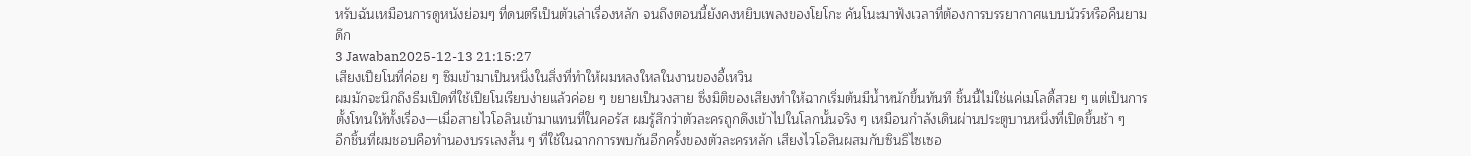หรับฉันเหมือนการดูหนังย่อมๆ ที่ดนตรีเป็นตัวเล่าเรื่องหลัก จนถึงตอนนี้ยังคงหยิบเพลงของโยโกะ คันโนะมาฟังเวลาที่ต้องการบรรยากาศแบบนัวร์หรือคืนยามดึก
3 Jawaban2025-12-13 21:15:27
เสียงเปียโนที่ค่อย ๆ ซึมเข้ามาเป็นหนึ่งในสิ่งที่ทำให้ผมหลงใหลในงานของอี้เหวิน
ผมมักจะนึกถึงธีมเปิดที่ใช้เปียโนเรียบง่ายแล้วค่อย ๆ ขยายเป็นวงสาย ซึ่งมิติของเสียงทำให้ฉากเริ่มต้นมีน้ำหนักขึ้นทันที ชิ้นนี้ไม่ใช่แค่เมโลดี้สวย ๆ แต่เป็นการตั้งโทนให้ทั้งเรื่อง—เมื่อสายไวโอลินเข้ามาแทนที่ในคอรัส ผมรู้สึกว่าตัวละครถูกดึงเข้าไปในโลกนั้นจริง ๆ เหมือนกำลังเดินผ่านประตูบานหนึ่งที่เปิดขึ้นช้า ๆ
อีกชิ้นที่ผมชอบคือทำนองบรรเลงสั้น ๆ ที่ใช้ในฉากการพบกันอีกครั้งของตัวละครหลัก เสียงไวโอลินผสมกับซินธิไซเซอ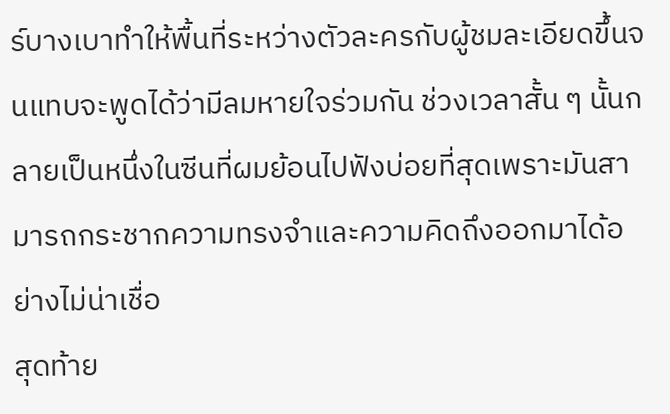ร์บางเบาทำให้พื้นที่ระหว่างตัวละครกับผู้ชมละเอียดขึ้นจนแทบจะพูดได้ว่ามีลมหายใจร่วมกัน ช่วงเวลาสั้น ๆ นั้นกลายเป็นหนึ่งในซีนที่ผมย้อนไปฟังบ่อยที่สุดเพราะมันสามารถกระชากความทรงจำและความคิดถึงออกมาได้อย่างไม่น่าเชื่อ
สุดท้าย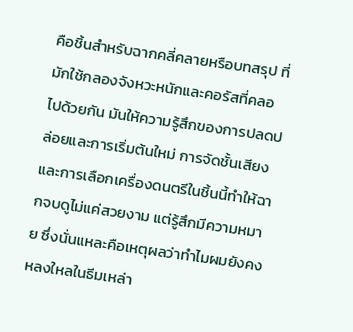คือชิ้นสำหรับฉากคลี่คลายหรือบทสรุป ที่มักใช้กลองจังหวะหนักและคอรัสที่คลอไปด้วยกัน มันให้ความรู้สึกของการปลดปล่อยและการเริ่มต้นใหม่ การจัดชั้นเสียงและการเลือกเครื่องดนตรีในชิ้นนี้ทำให้ฉากจบดูไม่แค่สวยงาม แต่รู้สึกมีความหมาย ซึ่งนั่นแหละคือเหตุผลว่าทำไมผมยังคงหลงใหลในธีมเหล่า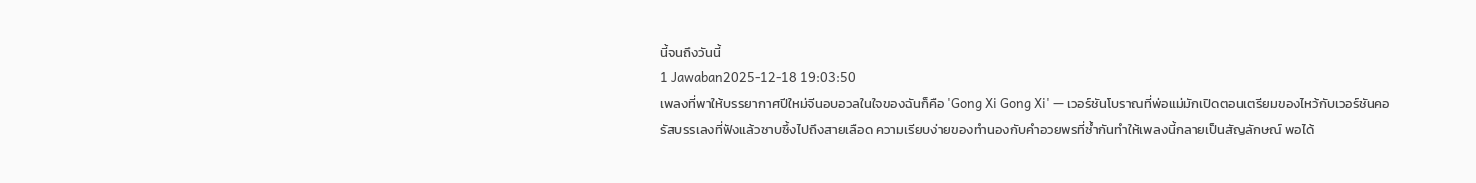นี้จนถึงวันนี้
1 Jawaban2025-12-18 19:03:50
เพลงที่พาให้บรรยากาศปีใหม่จีนอบอวลในใจของฉันก็คือ 'Gong Xi Gong Xi' — เวอร์ชันโบราณที่พ่อแม่มักเปิดตอนเตรียมของไหว้กับเวอร์ชันคอรัสบรรเลงที่ฟังแล้วซาบซึ้งไปถึงสายเลือด ความเรียบง่ายของทำนองกับคำอวยพรที่ซ้ำกันทำให้เพลงนี้กลายเป็นสัญลักษณ์ พอได้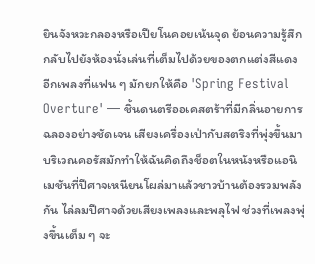ยินจังหวะกลองหรือเปียโนคอยเน้นจุด ย้อนความรู้สึกกลับไปยังห้องนั่งเล่นที่เต็มไปด้วยของตกแต่งสีแดง
อีกเพลงที่แฟน ๆ มักยกให้คือ 'Spring Festival Overture' — ชิ้นดนตรีออเคสตร้าที่มีกลิ่นอายการฉลองอย่างชัดเจน เสียงเครื่องเป่ากับสตริงที่พุ่งขึ้นมาบริเวณคอรัสมักทำให้ฉันคิดถึงช็อตในหนังหรือแอนิเมชันที่ปีศาจเหนียนโผล่มาแล้วชาวบ้านต้องรวมพลังกัน ไล่ลมปีศาจด้วยเสียงเพลงและพลุไฟ ช่วงที่เพลงพุ่งขึ้นเต็ม ๆ จะ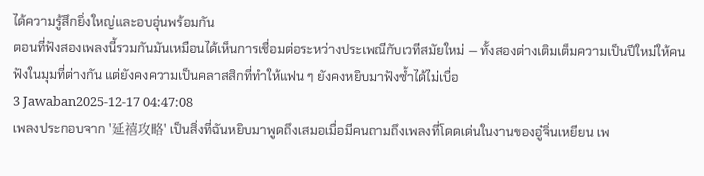ได้ความรู้สึกยิ่งใหญ่และอบอุ่นพร้อมกัน
ตอนที่ฟังสองเพลงนี้รวมกันมันเหมือนได้เห็นการเชื่อมต่อระหว่างประเพณีกับเวทีสมัยใหม่ — ทั้งสองต่างเติมเต็มความเป็นปีใหม่ให้คนฟังในมุมที่ต่างกัน แต่ยังคงความเป็นคลาสสิกที่ทำให้แฟน ๆ ยังคงหยิบมาฟังซ้ำได้ไม่เบื่อ
3 Jawaban2025-12-17 04:47:08
เพลงประกอบจาก '延禧攻略' เป็นสิ่งที่ฉันหยิบมาพูดถึงเสมอเมื่อมีคนถามถึงเพลงที่โดดเด่นในงานของอู๋จิ่นเหยียน เพ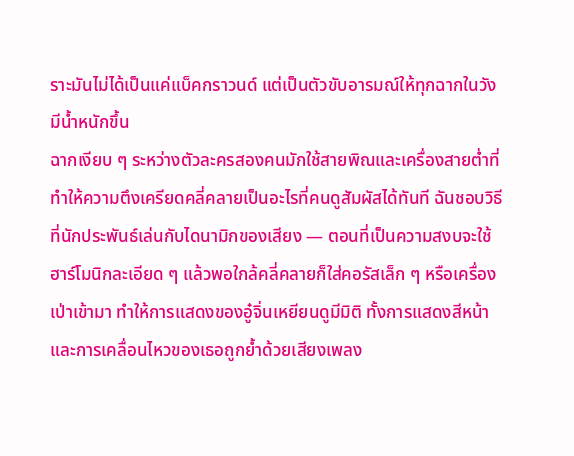ราะมันไม่ได้เป็นแค่แบ็คกราวนด์ แต่เป็นตัวขับอารมณ์ให้ทุกฉากในวังมีน้ำหนักขึ้น
ฉากเงียบ ๆ ระหว่างตัวละครสองคนมักใช้สายพิณและเครื่องสายต่ำที่ทำให้ความตึงเครียดคลี่คลายเป็นอะไรที่คนดูสัมผัสได้ทันที ฉันชอบวิธีที่นักประพันธ์เล่นกับไดนามิกของเสียง — ตอนที่เป็นความสงบจะใช้ฮาร์โมนิกละเอียด ๆ แล้วพอใกล้คลี่คลายก็ใส่คอรัสเล็ก ๆ หรือเครื่องเป่าเข้ามา ทำให้การแสดงของอู๋จิ่นเหยียนดูมีมิติ ทั้งการแสดงสีหน้าและการเคลื่อนไหวของเธอถูกย้ำด้วยเสียงเพลง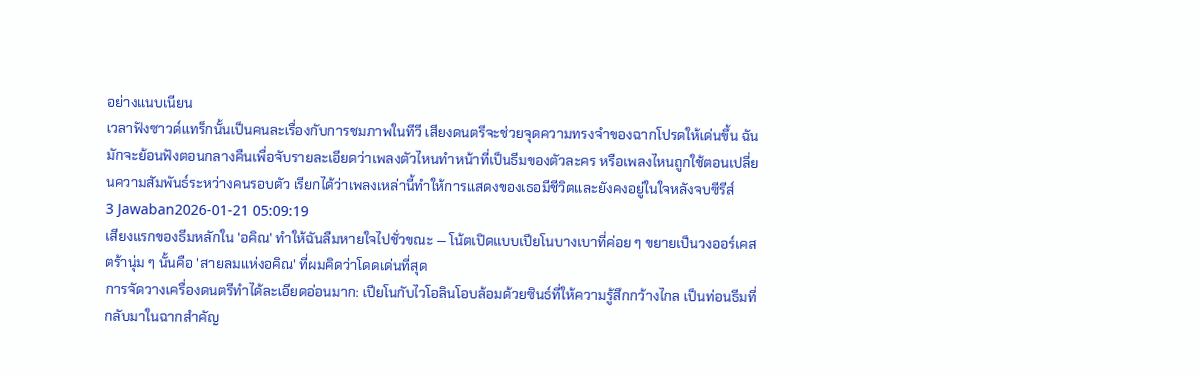อย่างแนบเนียน
เวลาฟังซาวด์แทร็กนั้นเป็นคนละเรื่องกับการชมภาพในทีวี เสียงดนตรีจะช่วยจุดความทรงจำของฉากโปรดให้เด่นขึ้น ฉันมักจะย้อนฟังตอนกลางคืนเพื่อจับรายละเอียดว่าเพลงตัวไหนทำหน้าที่เป็นธีมของตัวละคร หรือเพลงไหนถูกใช้ตอนเปลี่ยนความสัมพันธ์ระหว่างคนรอบตัว เรียกได้ว่าเพลงเหล่านี้ทำให้การแสดงของเธอมีชีวิตและยังคงอยู่ในใจหลังจบซีรีส์
3 Jawaban2026-01-21 05:09:19
เสียงแรกของธีมหลักใน 'อคิณ' ทำให้ฉันลืมหายใจไปชั่วขณะ — โน้ตเปิดแบบเปียโนบางเบาที่ค่อย ๆ ขยายเป็นวงออร์เคสตร้านุ่ม ๆ นั้นคือ 'สายลมแห่งอคิณ' ที่ผมคิดว่าโดดเด่นที่สุด
การจัดวางเครื่องดนตรีทำได้ละเอียดอ่อนมาก: เปียโนกับไวโอลินโอบล้อมด้วยซินธ์ที่ให้ความรู้สึกกว้างไกล เป็นท่อนธีมที่กลับมาในฉากสำคัญ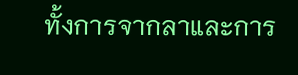ทั้งการจากลาและการ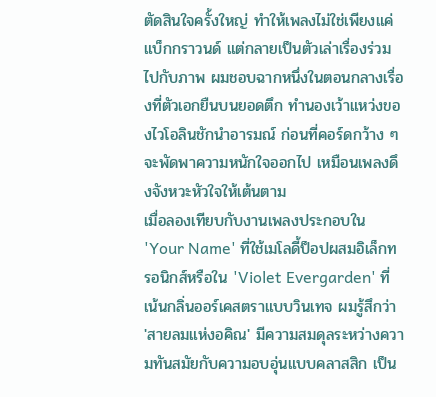ตัดสินใจครั้งใหญ่ ทำให้เพลงไม่ใช่เพียงแค่แบ็กกราวนด์ แต่กลายเป็นตัวเล่าเรื่องร่วมไปกับภาพ ผมชอบฉากหนึ่งในตอนกลางเรื่องที่ตัวเอกยืนบนยอดตึก ทำนองเว้าแหว่งของไวโอลินชักนำอารมณ์ ก่อนที่คอร์ดกว้าง ๆ จะพัดพาความหนักใจออกไป เหมือนเพลงดึงจังหวะหัวใจให้เต้นตาม
เมื่อลองเทียบกับงานเพลงประกอบใน 'Your Name' ที่ใช้เมโลดี้ป็อปผสมอิเล็กทรอนิกส์หรือใน 'Violet Evergarden' ที่เน้นกลิ่นออร์เคสตราแบบวินเทจ ผมรู้สึกว่า 'สายลมแห่งอคิณ' มีความสมดุลระหว่างความทันสมัยกับความอบอุ่นแบบคลาสสิก เป็น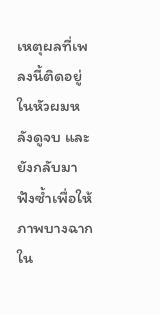เหตุผลที่เพลงนี้ติดอยู่ในหัวผมหลังดูจบ และยังกลับมาฟังซ้ำเพื่อให้ภาพบางฉากใน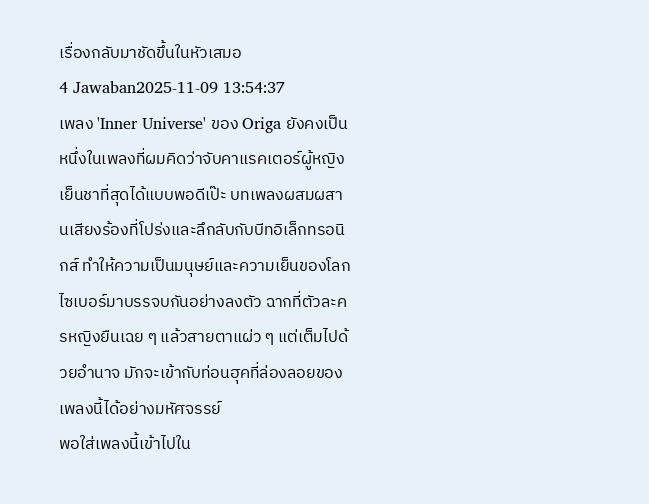เรื่องกลับมาชัดขึ้นในหัวเสมอ
4 Jawaban2025-11-09 13:54:37
เพลง 'Inner Universe' ของ Origa ยังคงเป็นหนึ่งในเพลงที่ผมคิดว่าจับคาแรคเตอร์ผู้หญิงเย็นชาที่สุดได้แบบพอดีเป๊ะ บทเพลงผสมผสานเสียงร้องที่โปร่งและลึกลับกับบีทอิเล็กทรอนิกส์ ทำให้ความเป็นมนุษย์และความเย็นของโลกไซเบอร์มาบรรจบกันอย่างลงตัว ฉากที่ตัวละครหญิงยืนเฉย ๆ แล้วสายตาแผ่ว ๆ แต่เต็มไปด้วยอำนาจ มักจะเข้ากับท่อนฮุคที่ล่องลอยของเพลงนี้ได้อย่างมหัศจรรย์
พอใส่เพลงนี้เข้าไปใน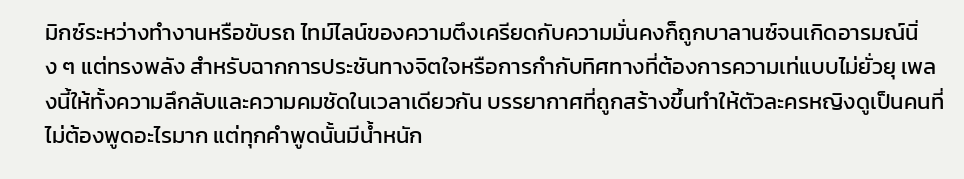มิกซ์ระหว่างทำงานหรือขับรถ ไทม์ไลน์ของความตึงเครียดกับความมั่นคงก็ถูกบาลานซ์จนเกิดอารมณ์นิ่ง ๆ แต่ทรงพลัง สำหรับฉากการประชันทางจิตใจหรือการกำกับทิศทางที่ต้องการความเท่แบบไม่ยั่วยุ เพลงนี้ให้ทั้งความลึกลับและความคมชัดในเวลาเดียวกัน บรรยากาศที่ถูกสร้างขึ้นทำให้ตัวละครหญิงดูเป็นคนที่ไม่ต้องพูดอะไรมาก แต่ทุกคำพูดนั้นมีน้ำหนัก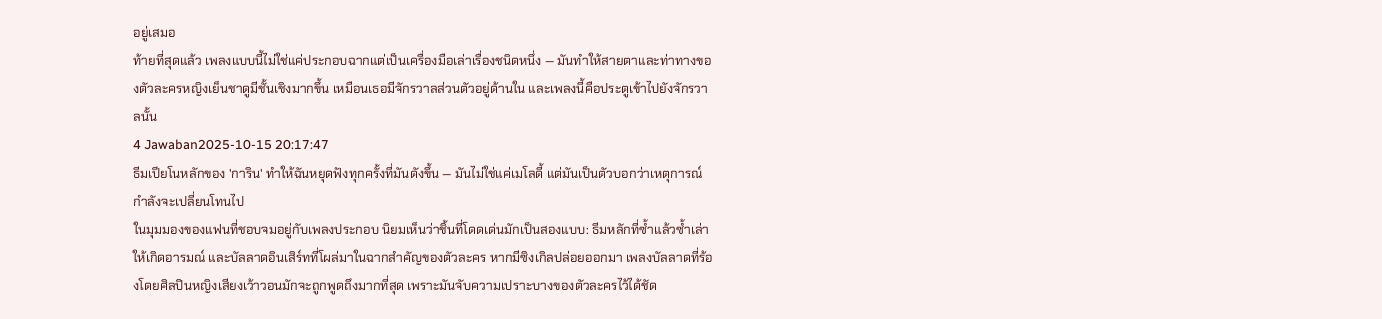อยู่เสมอ
ท้ายที่สุดแล้ว เพลงแบบนี้ไม่ใช่แค่ประกอบฉากแต่เป็นเครื่องมือเล่าเรื่องชนิดหนึ่ง — มันทำให้สายตาและท่าทางของตัวละครหญิงเย็นชาดูมีชั้นเชิงมากขึ้น เหมือนเธอมีจักรวาลส่วนตัวอยู่ด้านใน และเพลงนี้คือประตูเข้าไปยังจักรวาลนั้น
4 Jawaban2025-10-15 20:17:47
ธีมเปียโนหลักของ 'การิน' ทำให้ฉันหยุดฟังทุกครั้งที่มันดังขึ้น — มันไม่ใช่แค่เมโลดี้ แต่มันเป็นตัวบอกว่าเหตุการณ์กำลังจะเปลี่ยนโทนไป
ในมุมมองของแฟนที่ชอบจมอยู่กับเพลงประกอบ นิยมเห็นว่าชิ้นที่โดดเด่นมักเป็นสองแบบ: ธีมหลักที่ซ้ำแล้วซ้ำเล่าให้เกิดอารมณ์ และบัลลาดอินเสิร์ทที่โผล่มาในฉากสำคัญของตัวละคร หากมีซิงเกิลปล่อยออกมา เพลงบัลลาดที่ร้องโดยศิลปินหญิงเสียงเว้าวอนมักจะถูกพูดถึงมากที่สุด เพราะมันจับความเปราะบางของตัวละครไว้ได้ชัด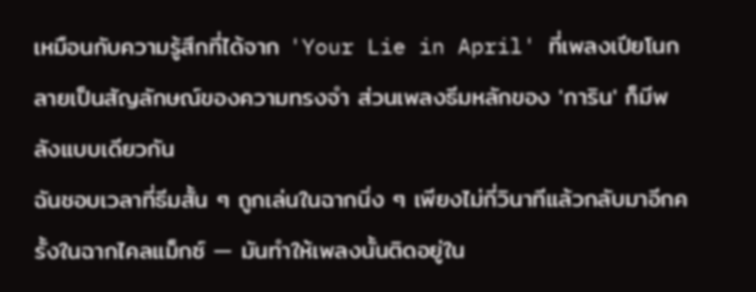เหมือนกับความรู้สึกที่ได้จาก 'Your Lie in April' ที่เพลงเปียโนกลายเป็นสัญลักษณ์ของความทรงจำ ส่วนเพลงธีมหลักของ 'การิน' ก็มีพลังแบบเดียวกัน
ฉันชอบเวลาที่ธีมสั้น ๆ ถูกเล่นในฉากนิ่ง ๆ เพียงไม่กี่วินาทีแล้วกลับมาอีกครั้งในฉากไคลแม็กซ์ — มันทำให้เพลงนั้นติดอยู่ใน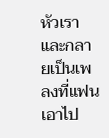หัวเราและกลายเป็นเพลงที่แฟนเอาไป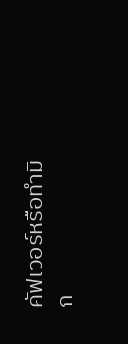คัฟเวอร์หรือทำมิก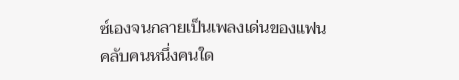ซ์เองจนกลายเป็นเพลงเด่นของแฟนคลับคนหนึ่งคนใด